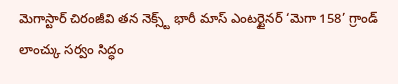మెగాస్టార్ చిరంజీవి తన నెక్స్ట్ భారీ మాస్ ఎంటర్టైనర్ ‘మెగా 158’ గ్రాండ్ లాంచ్కు సర్వం సిద్ధం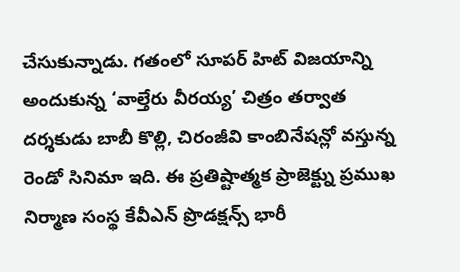చేసుకున్నాడు. గతంలో సూపర్ హిట్ విజయాన్ని అందుకున్న ‘వాల్తేరు వీరయ్య’ చిత్రం తర్వాత దర్శకుడు బాబీ కొల్లి, చిరంజీవి కాంబినేషన్లో వస్తున్న రెండో సినిమా ఇది. ఈ ప్రతిష్టాత్మక ప్రాజెక్ట్ను ప్రముఖ నిర్మాణ సంస్థ కేవీఎన్ ప్రొడక్షన్స్ భారీ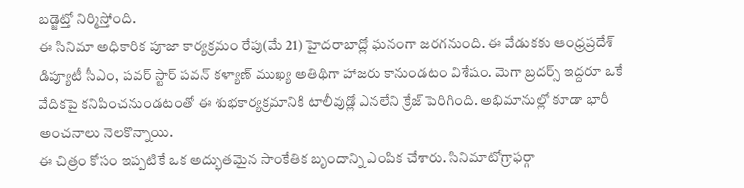బడ్జెట్తో నిర్మిస్తోంది.
ఈ సినిమా అధికారిక పూజా కార్యక్రమం రేపు(మే 21) హైదరాబాద్లో ఘనంగా జరగనుంది. ఈ వేడుకకు ఆంధ్రప్రదేశ్ డిప్యూటీ సీఎం, పవర్ స్టార్ పవన్ కళ్యాణ్ ముఖ్య అతిథిగా హాజరు కానుండటం విశేషం. మెగా బ్రదర్స్ ఇద్దరూ ఒకే వేదికపై కనిపించనుండటంతో ఈ శుభకార్యక్రమానికి టాలీవుడ్లో ఎనలేని క్రేజ్ పెరిగింది. అభిమానుల్లో కూడా భారీ అంచనాలు నెలకొన్నాయి.
ఈ చిత్రం కోసం ఇప్పటికే ఒక అద్భుతమైన సాంకేతిక బృందాన్ని ఎంపిక చేశారు. సినిమాటోగ్రాఫర్గా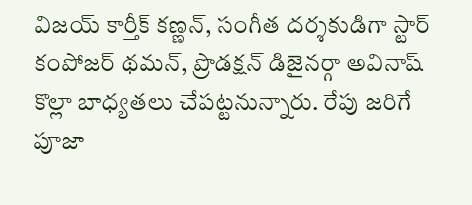విజయ్ కార్తీక్ కణ్ణన్, సంగీత దర్శకుడిగా స్టార్ కంపోజర్ థమన్, ప్రొడక్షన్ డిజైనర్గా అవినాష్ కొల్లా బాధ్యతలు చేపట్టనున్నారు. రేపు జరిగే పూజా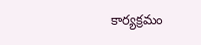కార్యక్రమం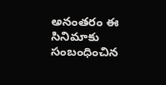అనంతరం ఈ సినిమాకు సంబంధించిన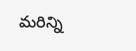మరిన్ని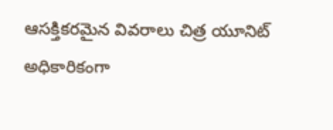ఆసక్తికరమైన వివరాలు చిత్ర యూనిట్ అధికారికంగా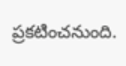ప్రకటించనుంది.